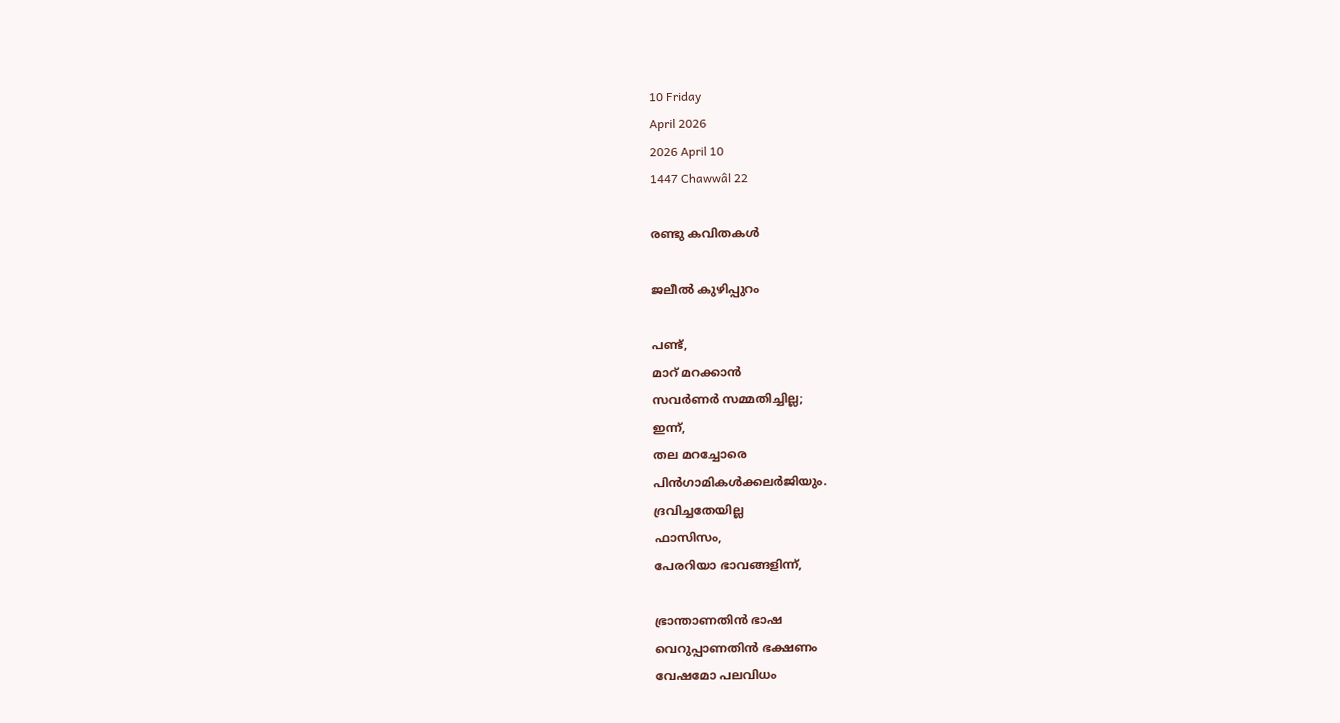10 Friday
April 2026
2026 April 10
1447 Chawwâl 22

രണ്ടു കവിതകള്‍

ജലീല്‍ കുഴിപ്പുറം

പണ്ട്,
മാറ് മറക്കാന്‍
സവര്‍ണര്‍ സമ്മതിച്ചില്ല;
ഇന്ന്,
തല മറച്ചോരെ
പിന്‍ഗാമികള്‍ക്കലര്‍ജിയും.
ദ്രവിച്ചതേയില്ല
ഫാസിസം,
പേരറിയാ ഭാവങ്ങളിന്ന്,

ഭ്രാന്താണതിന്‍ ഭാഷ
വെറുപ്പാണതിന്‍ ഭക്ഷണം
വേഷമോ പലവിധം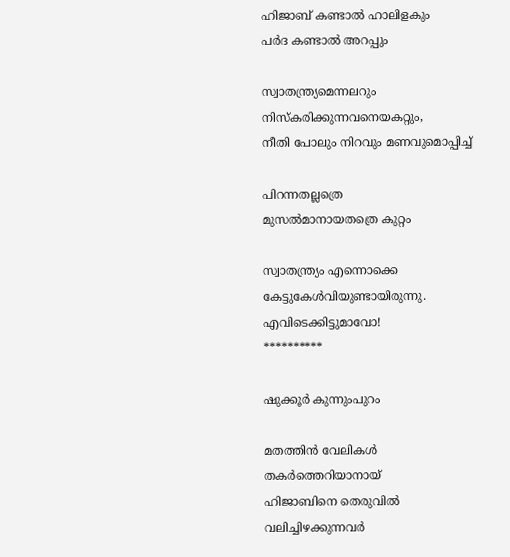ഹിജാബ് കണ്ടാല്‍ ഹാലിളകും
പര്‍ദ കണ്ടാല്‍ അറപ്പും

സ്വാതന്ത്ര്യമെന്നലറും
നിസ്‌കരിക്കുന്നവനെയകറ്റും,
നീതി പോലും നിറവും മണവുമൊപ്പിച്ച്

പിറന്നതല്ലത്രെ
മുസല്‍മാനായതത്രെ കുറ്റം

സ്വാതന്ത്ര്യം എന്നൊക്കെ
കേട്ടുകേള്‍വിയുണ്ടായിരുന്നു.
എവിടെക്കിട്ടുമാവോ!
**********

ഷുക്കൂര്‍ കുന്നുംപുറം

മതത്തിന്‍ വേലികള്‍
തകര്‍ത്തെറിയാനായ്
ഹിജാബിനെ തെരുവില്‍
വലിച്ചിഴക്കുന്നവര്‍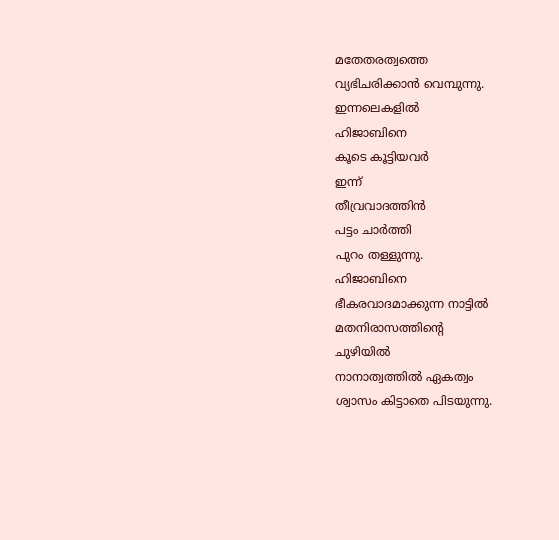മതേതരത്വത്തെ
വ്യഭിചരിക്കാന്‍ വെമ്പുന്നു.
ഇന്നലെകളില്‍
ഹിജാബിനെ
കൂടെ കൂട്ടിയവര്‍
ഇന്ന്
തീവ്രവാദത്തിന്‍
പട്ടം ചാര്‍ത്തി
പുറം തള്ളുന്നു.
ഹിജാബിനെ
ഭീകരവാദമാക്കുന്ന നാട്ടില്‍
മതനിരാസത്തിന്റെ
ചുഴിയില്‍
നാനാത്വത്തില്‍ ഏകത്വം
ശ്വാസം കിട്ടാതെ പിടയുന്നു.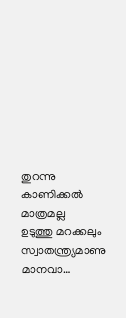തുറന്നു കാണിക്കല്‍
മാത്രമല്ല
ഉടുത്തു മറക്കലും
സ്വാതന്ത്ര്യമാണു മാനവാ…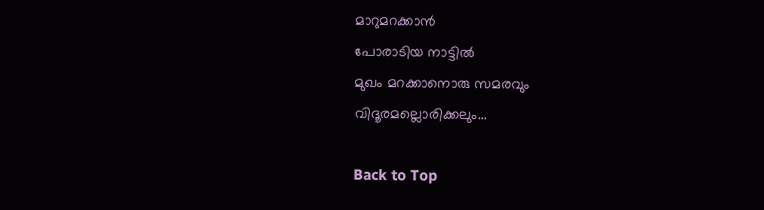മാറുമറക്കാന്‍
പോരാടിയ നാട്ടില്‍
മുഖം മറക്കാനൊരു സമരവും
വിദൂരമല്ലൊരിക്കലും…

Back to Top